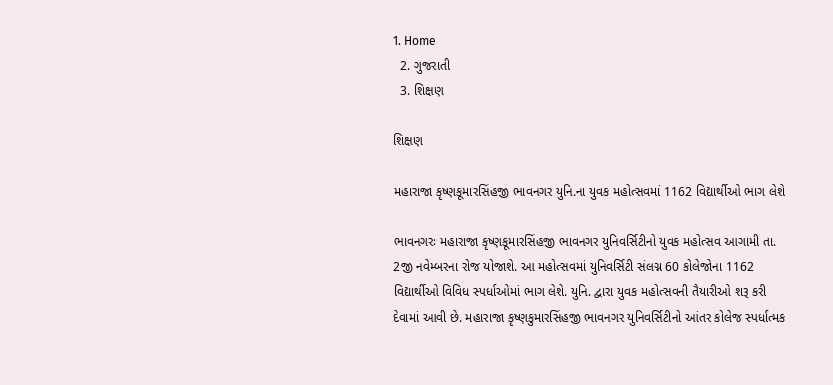1. Home
  2. ગુજરાતી
  3. શિક્ષણ

શિક્ષણ

મહારાજા કૃષ્ણકૂમારસિંહજી ભાવનગર યુનિ.ના યુવક મહોત્સવમાં 1162 વિદ્યાર્થીઓ ભાગ લેશે

ભાવનગરઃ મહારાજા કૃષ્ણકૂમારસિંહજી ભાવનગર યુનિવર્સિટીનો યુવક મહોત્સવ આગામી તા. 2જી નવેમ્બરના રોજ યોજાશે. આ મહોત્સવમાં યુનિવર્સિટી સંલગ્ન 60 કોલેજોના 1162 વિદ્યાર્થીઓ વિવિધ સ્પર્ધાઓમાં ભાગ લેશે. યુનિ. દ્વારા યુવક મહોત્સવની તૈયારીઓ શરૂ કરી દેવામાં આવી છે. મહારાજા કૃષ્ણકુમારસિંહજી ભાવનગર યુનિવર્સિટીનો આંતર કોલેજ સ્પર્ધાત્મક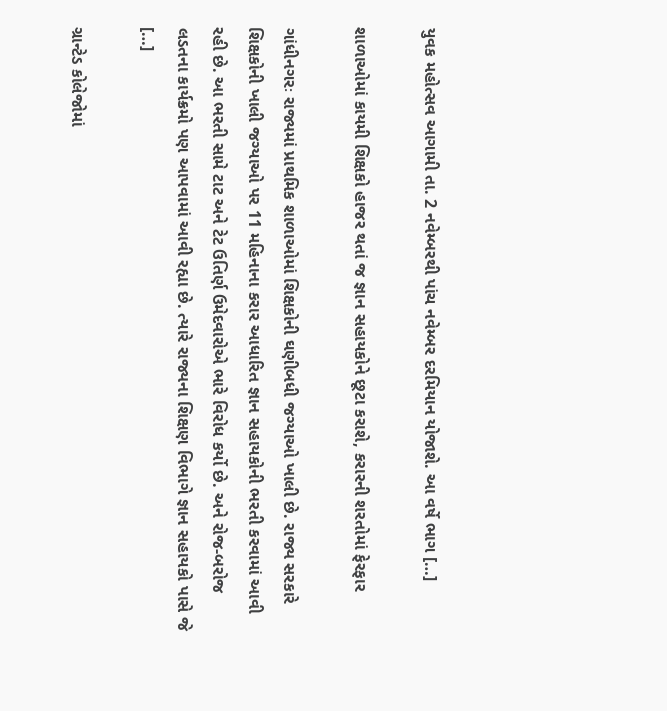યુવક મહોત્સવ આગામી તા. 2 નવેમ્બરથી પાંચ નવેમ્બર દરમિયાન યોજાશે. આ વર્ષે ભાગ […]

શાળાઓમાં કાયમી શિક્ષકો હાજર થતાં જ જ્ઞાન સહાયકોને છૂટા કરાશે, કરારની શરતોમાં ફેરફાર

ગાંધીનગરઃ રાજ્યમાં પ્રાથમિક શાળાઓમાં શિક્ષકોની ઘણીબધી જગ્યાઓ ખાલી છે. રાજ્ય સરકારે શિક્ષકોની ખાલી જગ્યાઓ પર 11 મહિનાના કરાર આધારિત જ્ઞાન સહાયકોની ભરતી કરવામાં આવી રહી છે. આ ભરતી સામે ટાટ અને ટેટ ઉતિર્ણ ઉમેદવારોએ ભારે વિરોધ કર્યો છે. અને રોજ-બરોજ લડતના કાર્યક્રમો પણ આપવામાં આવી રહ્યા છે. ત્યારે રાજ્યના શિક્ષણ વિભાગે જ્ઞાન સહાયકો પાસે જે […]

ગ્રાન્ટેડ કોલેજોમાં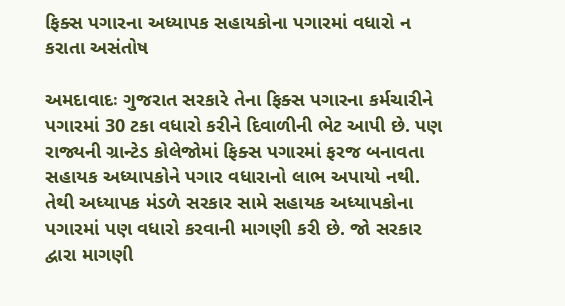ફિક્સ પગારના અધ્યાપક સહાયકોના પગારમાં વધારો ન કરાતા અસંતોષ

અમદાવાદઃ ગુજરાત સરકારે તેના ફિક્સ પગારના કર્મચારીને પગારમાં 30 ટકા વધારો કરીને દિવાળીની ભેટ આપી છે. પણ રાજ્યની ગ્રાન્ટેડ કોલેજોમાં ફિક્સ પગારમાં ફરજ બનાવતા સહાયક અધ્યાપકોને પગાર વધારાનો લાભ અપાયો નથી. તેથી અધ્યાપક મંડળે સરકાર સામે સહાયક અધ્યાપકોના પગારમાં પણ વધારો કરવાની માગણી કરી છે. જો સરકાર દ્વારા માગણી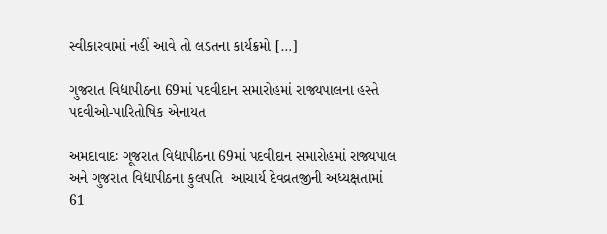સ્વીકારવામાં નહીં આવે તો લડતના કાર્યક્રમો […]

ગુજરાત વિદ્યાપીઠના 69માં પદવીદાન સમારોહમાં રાજ્યપાલના હસ્તે પદવીઓ-પારિતોષિક એનાયત

અમદાવાદઃ ગૂજરાત વિદ્યાપીઠના 69માં પદવીદાન સમારોહમાં રાજ્યપાલ અને ગુજરાત વિદ્યાપીઠના કુલપતિ  આચાર્ય દેવવ્રતજીની અધ્યક્ષતામાં 61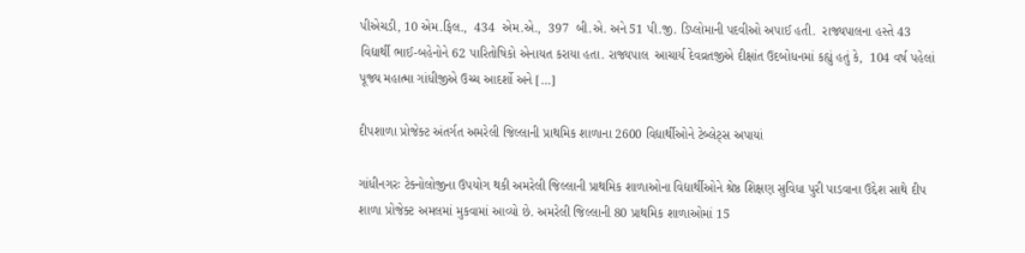પીએચડી, 10 એમ.ફિલ.,  434  એમ.એ.,  397  બી.એ. અને 51 પી.જી. ડિપ્લોમાની પદવીઓ અપાઈ હતી.  રાજ્યપાલના હસ્તે 43 વિદ્યાર્થી ભાઈ-બહેનોને 62 પારિતોષિકો એનાયત કરાયા હતા. રાજ્યપાલ  આચાર્ય દેવવ્રતજીએ દીક્ષાંત ઉદબોધનમાં કહ્યું હતું કે,  104 વર્ષ પહેલાં પૂજ્ય મહાત્મા ગાંધીજીએ ઉચ્ચ આદર્શો અને […]

દીપશાળા પ્રોજેક્ટ અંતર્ગત અમરેલી જિલ્લાની પ્રાથમિક શાળાના 2600 વિદ્યાર્થીઓને ટેબ્લેટ્સ અપાયાં

ગાંધીનગરઃ ટેક્નોલોજીના ઉપયોગ થકી અમરેલી જિલ્લાની પ્રાથમિક શાળાઓના વિદ્યાર્થીઓને શ્રેષ્ઠ શિક્ષણ સુવિધા પુરી પાડવાના ઉદ્દેશ સાથે દીપ શાળા પ્રોજેક્ટ અમલમાં મુકવામાં આવ્યો છે. અમરેલી જિલ્લાની 80 પ્રાથમિક શાળાઓમાં 15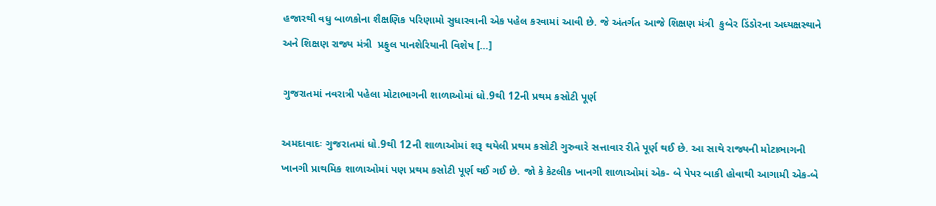હજારથી વધુ બાળકોના શૈક્ષણિક પરિણામો સુધારવાની એક પહેલ કરવામાં આવી છે. જે અંતર્ગત આજે શિક્ષણ મંત્રી  કુબેર ડિંડોરના અધ્યક્ષસ્થાને અને શિક્ષણ રાજ્ય મંત્રી  પ્રફુલ પાનશેરિયાની વિશેષ […]

ગુજરાતમાં નવરાત્રી પહેલા મોટાભાગની શાળાઓમાં ધો.9થી 12ની પ્રથમ કસોટી પૂર્ણ

અમદાવાદઃ ગુજરાતમાં ધો.9થી 12ની શાળાઓમાં શરૂ થયેલી પ્રથમ કસોટી ગુરુવારે સત્તાવાર રીતે પૂર્ણ થઈ છે. આ સાથે રાજ્યની મોટાભાગની ખાનગી પ્રાથમિક શાળાઓમાં પણ પ્રથમ કસોટી પૂર્ણ થઈ ગઈ છે. જો કે કેટલીક ખાનગી શાળાઓમાં એક- બે પેપર બાકી હોવાથી આગામી એક-બે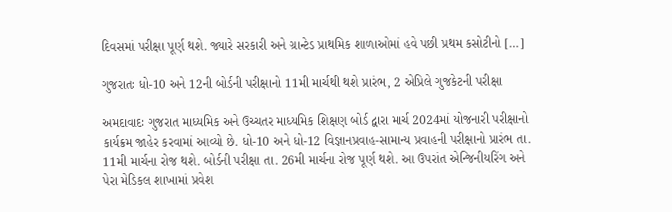દિવસમાં પરીક્ષા પૂર્ણ થશે. જ્યારે સરકારી અને ગ્રાન્ટેડ પ્રાથમિક શાળાઓમાં હવે પછી પ્રથમ કસોટીનો […]

ગુજરાતઃ ધો-10 અને 12ની બોર્ડની પરીક્ષાનો 11મી માર્ચથી થશે પ્રારંભ, 2 એપ્રિલે ગુજકેટની પરીક્ષા

અમદાવાદઃ ગુજરાત માધ્યમિક અને ઉચ્ચતર માધ્યમિક શિક્ષણ બોર્ડ દ્વારા માર્ચ 2024માં યોજનારી પરીક્ષાનો કાર્યક્રમ જાહેર કરવામાં આવ્યો છે. ધો-10 અને ધો-12 વિજ્ઞાનપ્રવાહ-સામાન્ય પ્રવાહની પરીક્ષાનો પ્રારંભ તા. 11મી માર્ચના રોજ થશે. બોર્ડની પરીક્ષા તા. 26મી માર્ચના રોજ પૂર્ણ થશે. આ ઉપરાંત એન્જિનીયરિંગ અને પેરા મેડિકલ શાખામાં પ્રવેશ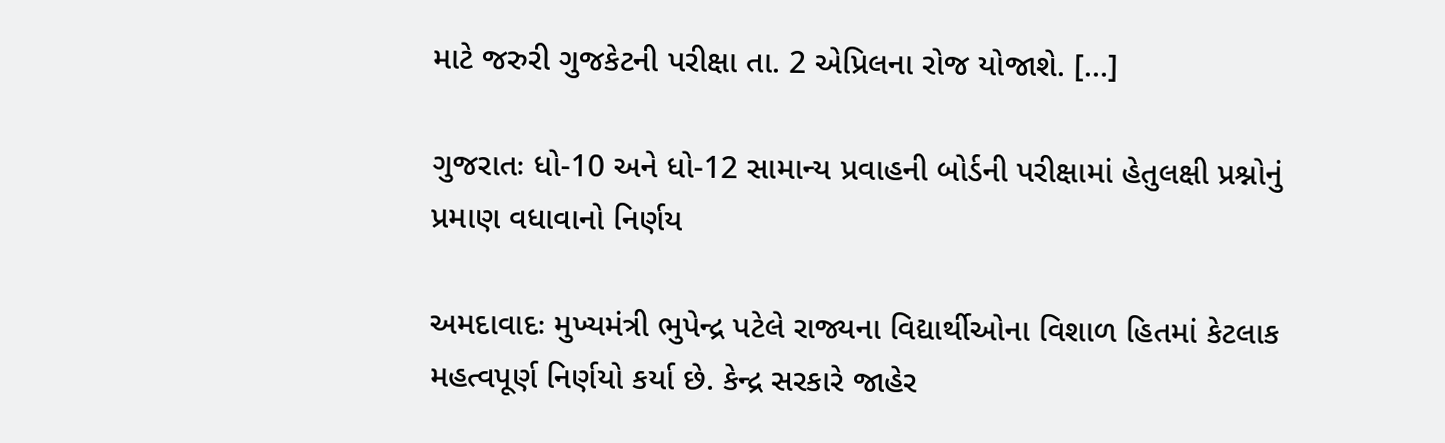માટે જરુરી ગુજકેટની પરીક્ષા તા. 2 એપ્રિલના રોજ યોજાશે. […]

ગુજરાતઃ ધો-10 અને ધો-12 સામાન્ય પ્રવાહની બોર્ડની પરીક્ષામાં હેતુલક્ષી પ્રશ્નોનું પ્રમાણ વધાવાનો નિર્ણય

અમદાવાદઃ મુખ્યમંત્રી ભુપેન્દ્ર પટેલે રાજ્યના વિદ્યાર્થીઓના વિશાળ હિતમાં કેટલાક મહત્વપૂર્ણ નિર્ણયો કર્યા છે. કેન્દ્ર સરકારે જાહેર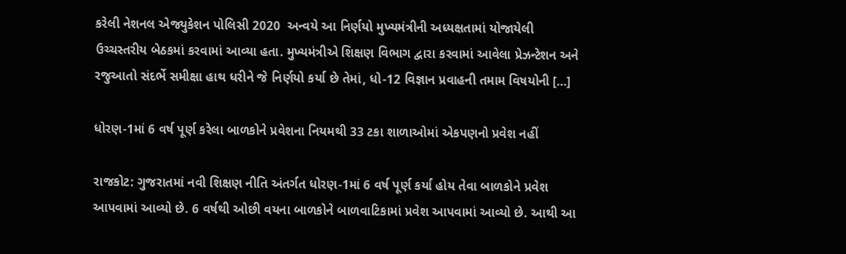કરેલી નેશનલ એજ્યુકેશન પોલિસી 2020  અન્વયે આ નિર્ણયો મુખ્યમંત્રીની અધ્યક્ષતામાં યોજાયેલી ઉચ્ચસ્તરીય બેઠકમાં કરવામાં આવ્યા હતા. મુખ્યમંત્રીએ શિક્ષણ વિભાગ દ્વારા કરવામાં આવેલા પ્રેઝન્ટેશન અને રજુઆતો સંદર્ભે સમીક્ષા હાથ ધરીને જે નિર્ણયો કર્યા છે તેમાં, ધો-12 વિજ્ઞાન પ્રવાહની તમામ વિષયોની […]

ધોરણ-1માં 6 વર્ષ પૂર્ણ કરેલા બાળકોને પ્રવેશના નિયમથી 33 ટકા શાળાઓમાં એકપણનો પ્રવેશ નહીં

રાજકોટ: ગુજરાતમાં નવી શિક્ષણ નીતિ અંતર્ગત ધોરણ-1માં 6 વર્ષ પૂર્ણ કર્યા હોય તેવા બાળકોને પ્રવેશ આપવામાં આવ્યો છે. 6 વર્ષથી ઓછી વયના બાળકોને બાળવાટિકામાં પ્રવેશ આપવામાં આવ્યો છે. આથી આ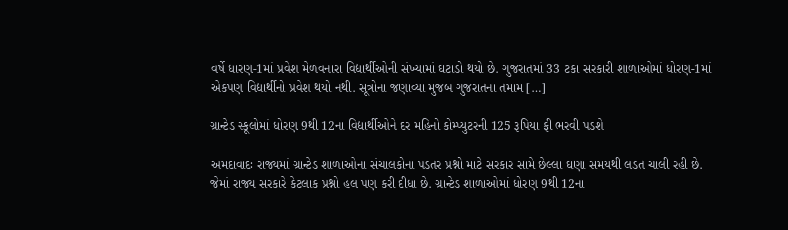વર્ષે ધારણ-1માં પ્રવેશ મેળવનારા વિદ્યાર્થીઓની સંખ્યામાં ઘટાડો થયો છે. ગુજરાતમાં 33 ટકા સરકારી શાળાઓમાં ધોરણ-1માં એકપણ વિદ્યાર્થીનો પ્રવેશ થયો નથી. સૂત્રોના જણાવ્યા મુજબ ગુજરાતના તમામ […]

ગ્રાન્ટેડ સ્કૂલોમાં ધોરણ 9થી 12ના વિદ્યાર્થીઓને દર મહિનો કોમ્પ્યુટરની 125 રૂપિયા ફી ભરવી પડશે

અમદાવાદઃ રાજ્યમાં ગ્રાન્ટેડ શાળાઓના સંચાલકોના પડતર પ્રશ્નો માટે સરકાર સામે છેલ્લા ઘણા સમયથી લડત ચાલી રહી છે. જેમાં રાજ્ય સરકારે કેટલાક પ્રશ્નો હલ પણ કરી દીધા છે. ગ્રાન્ટેડ શાળાઓમાં ધોરણ 9થી 12ના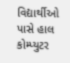વિદ્યાર્થીઓ પાસે હાલ કોમ્પ્યુટર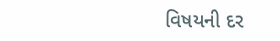વિષયની દર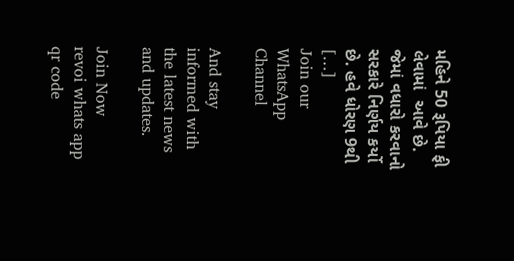મહિને 50 રૂપિયા ફી લેવામાં  આવે છે. જેમાં વધારો કરવાનો સરકારે નિર્ણય કર્યો છે. હવે ધોરણ 9થી […]
Join our WhatsApp Channel

And stay informed with the latest news and updates.

Join Now
revoi whats app qr code